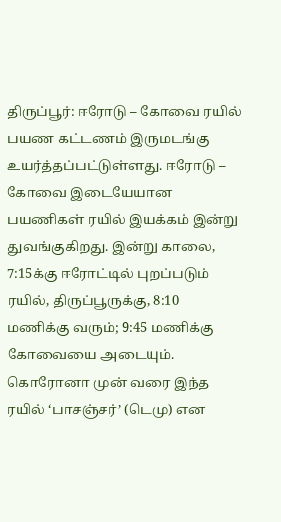திருப்பூர்: ஈரோடு – கோவை ரயில் பயண கட்டணம் இருமடங்கு உயர்த்தப்பட்டுள்ளது. ஈரோடு – கோவை இடையேயான பயணிகள் ரயில் இயக்கம் இன்று துவங்குகிறது. இன்று காலை, 7:15க்கு ஈரோட்டில் புறப்படும் ரயில், திருப்பூருக்கு, 8:10 மணிக்கு வரும்; 9:45 மணிக்கு கோவையை அடையும்.
கொரோனா முன் வரை இந்த ரயில் ‘பாசஞ்சர்’ (டெமு) என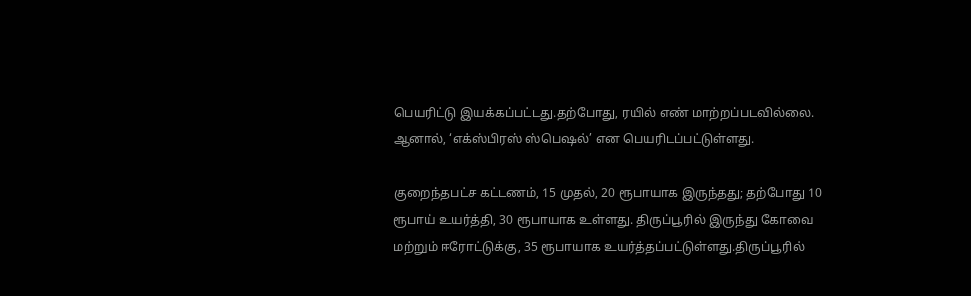பெயரிட்டு இயக்கப்பட்டது.தற்போது, ரயில் எண் மாற்றப்படவில்லை. ஆனால், ‘எக்ஸ்பிரஸ் ஸ்பெஷல்’ என பெயரிடப்பட்டுள்ளது.

குறைந்தபட்ச கட்டணம், 15 முதல், 20 ரூபாயாக இருந்தது; தற்போது 10 ரூபாய் உயர்த்தி, 30 ரூபாயாக உள்ளது. திருப்பூரில் இருந்து கோவை மற்றும் ஈரோட்டுக்கு, 35 ரூபாயாக உயர்த்தப்பட்டுள்ளது.திருப்பூரில்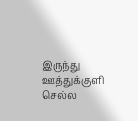இருந்து ஊத்துக்குளி செல்ல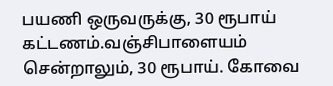பயணி ஒருவருக்கு, 30 ரூபாய் கட்டணம்.வஞ்சிபாளையம் சென்றாலும், 30 ரூபாய். கோவை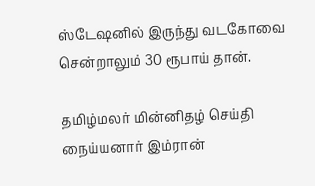ஸ்டேஷனில் இருந்து வடகோவை சென்றாலும் 30 ரூபாய் தான்.

தமிழ்மலர் மின்னிதழ் செய்தி நைய்யனார் இம்ரான்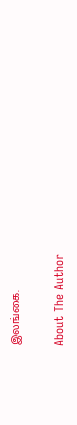இலங்கை.

About The Author